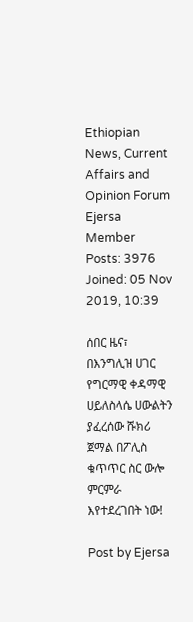Ethiopian News, Current Affairs and Opinion Forum
Ejersa
Member
Posts: 3976
Joined: 05 Nov 2019, 10:39

ሰበር ዜና፣ በእንግሊዝ ሀገር የግርማዊ ቀዳማዊ ሀይለስላሴ ሀውልትን ያፈረሰው ሹክሪ ጀማል በፖሊስ ቁጥጥር ስር ውሎ ምርምራ እየተደረገበት ነው!

Post by Ejersa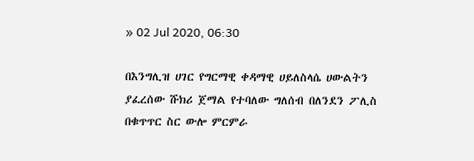» 02 Jul 2020, 06:30

በእንግሊዝ ሀገር የግርማዊ ቀዳማዊ ሀይለስላሴ ሀውልትን ያፈረሰው ሹክሪ ጀማል የተባለው ግለሰብ በለንደን ፖሊስ በቁጥጥር ስር ውሎ ምርምራ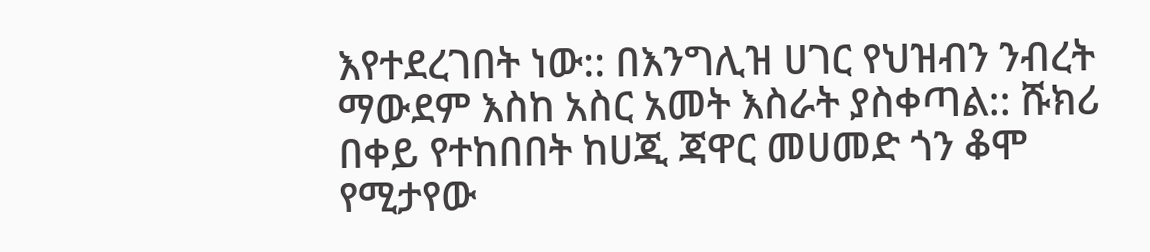እየተደረገበት ነው:: በእንግሊዝ ሀገር የህዝብን ንብረት ማውደም እስከ አስር አመት እስራት ያስቀጣል:: ሹክሪ በቀይ የተከበበት ከሀጂ ጃዋር መሀመድ ጎን ቆሞ የሚታየው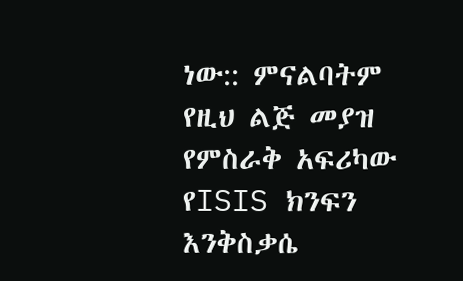ነው:: ምናልባትም የዚህ ልጅ መያዝ የምስራቅ አፍሪካው የISIS ክንፍን እንቅስቃሴ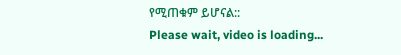የሚጠቁም ይሆናል::
Please wait, video is loading...